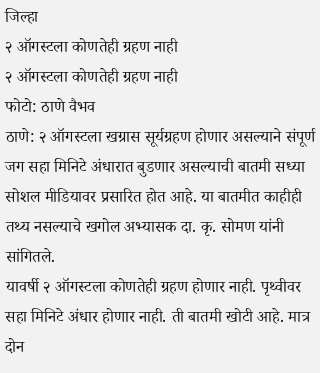जिल्हा
२ ऑगस्टला कोणतेही ग्रहण नाही
२ ऑगस्टला कोणतेही ग्रहण नाही
फोटो: ठाणे वैभव
ठाणे: २ ऑगस्टला खग्रास सूर्यग्रहण होणार असल्याने संपूर्ण जग सहा मिनिटे अंधारात बुडणार असल्याची बातमी सध्या सोशल मीडियावर प्रसारित होत आहे. या बातमीत काहीही तथ्य नसल्याचे खगोल अभ्यासक दा. कृ. सोमण यांनी सांगितले.
यावर्षी २ ऑगस्टला कोणतेही ग्रहण होणार नाही. पृथ्वीवर सहा मिनिटे अंधार होणार नाही. ती बातमी खोटी आहे. मात्र दोन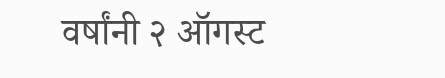वर्षांनी २ ऑगस्ट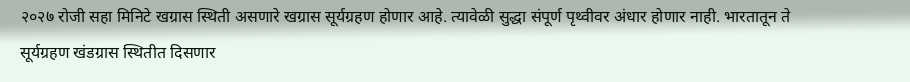२०२७ रोजी सहा मिनिटे खग्रास स्थिती असणारे खग्रास सूर्यग्रहण होणार आहे. त्यावेळी सुद्धा संपूर्ण पृथ्वीवर अंधार होणार नाही. भारतातून ते सूर्यग्रहण खंडग्रास स्थितीत दिसणार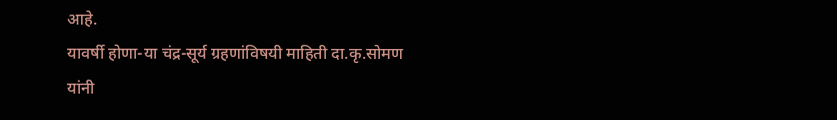आहे.
यावर्षी होणा-या चंद्र-सूर्य ग्रहणांविषयी माहिती दा.कृ.सोमण यांनी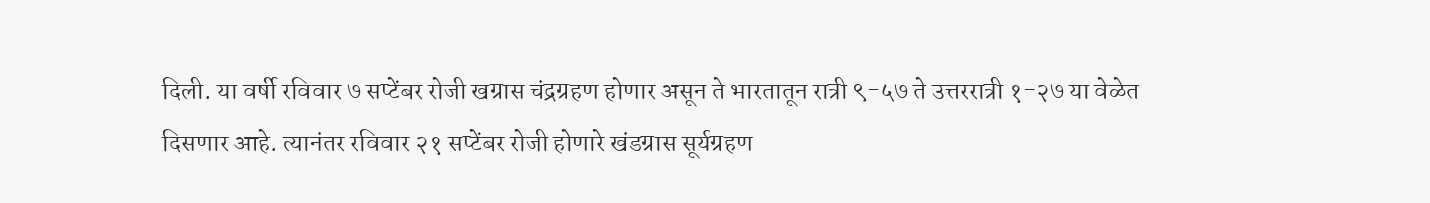दिली. या वर्षी रविवार ७ सप्टेंबर रोजी खग्रास चंद्रग्रहण होणार असून ते भारतातून रात्री ९-५७ ते उत्तररात्री १-२७ या वेळेत दिसणार आहे. त्यानंतर रविवार २१ सप्टेंबर रोजी होणारे खंडग्रास सूर्यग्रहण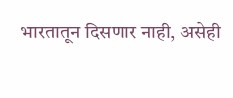भारतातून दिसणार नाही, असेही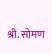श्री. सोमण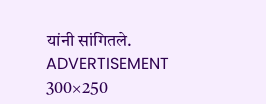यांनी सांगितले.
ADVERTISEMENT 300×250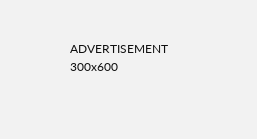ADVERTISEMENT 300x600